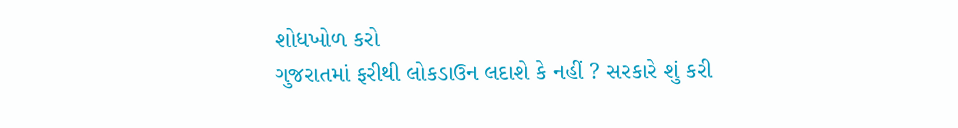શોધખોળ કરો
ગુજરાતમાં ફરીથી લોકડાઉન લદાશે કે નહીં ? સરકારે શું કરી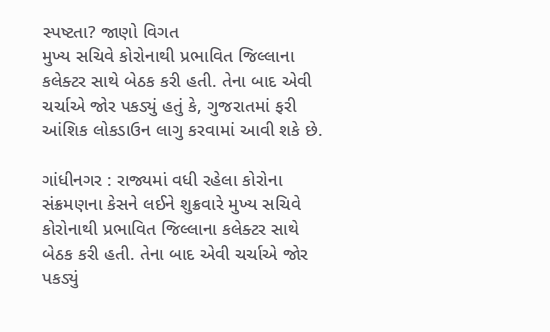સ્પષ્ટતા? જાણો વિગત
મુખ્ય સચિવે કોરોનાથી પ્રભાવિત જિલ્લાના કલેક્ટર સાથે બેઠક કરી હતી. તેના બાદ એવી ચર્ચાએ જોર પકડ્યું હતું કે, ગુજરાતમાં ફરી આંશિક લોકડાઉન લાગુ કરવામાં આવી શકે છે.

ગાંધીનગર : રાજ્યમાં વધી રહેલા કોરોના સંક્રમણના કેસને લઈને શુક્રવારે મુખ્ય સચિવે કોરોનાથી પ્રભાવિત જિલ્લાના કલેક્ટર સાથે બેઠક કરી હતી. તેના બાદ એવી ચર્ચાએ જોર પકડ્યું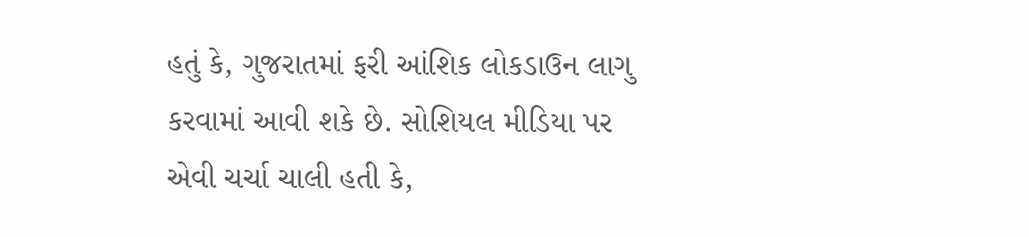હતું કે, ગુજરાતમાં ફરી આંશિક લોકડાઉન લાગુ કરવામાં આવી શકે છે. સોશિયલ મીડિયા પર એવી ચર્ચા ચાલી હતી કે,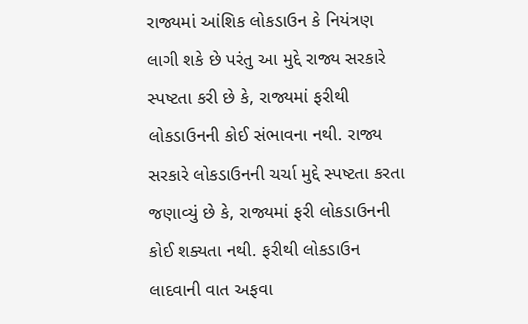રાજ્યમાં આંશિક લોકડાઉન કે નિયંત્રણ લાગી શકે છે પરંતુ આ મુદ્દે રાજ્ય સરકારે સ્પષ્ટતા કરી છે કે, રાજ્યમાં ફરીથી લોકડાઉનની કોઈ સંભાવના નથી. રાજ્ય સરકારે લોકડાઉનની ચર્ચા મુદ્દે સ્પષ્ટતા કરતા જણાવ્યું છે કે, રાજ્યમાં ફરી લોકડાઉનની કોઈ શક્યતા નથી. ફરીથી લોકડાઉન લાદવાની વાત અફવા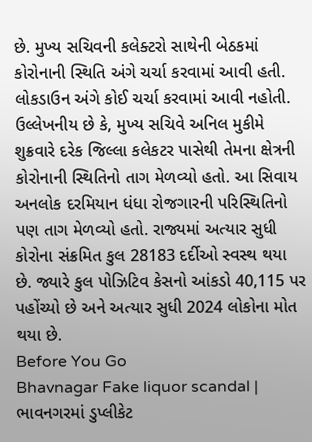છે. મુખ્ય સચિવની કલેક્ટરો સાથેની બેઠકમાં કોરોનાની સ્થિતિ અંગે ચર્ચા કરવામાં આવી હતી. લોકડાઉન અંગે કોઈ ચર્ચા કરવામાં આવી નહોતી. ઉલ્લેખનીય છે કે, મુખ્ય સચિવે અનિલ મુકીમે શુક્રવારે દરેક જિલ્લા કલેકટર પાસેથી તેમના ક્ષેત્રની કોરોનાની સ્થિતિનો તાગ મેળવ્યો હતો. આ સિવાય અનલોક દરમિયાન ધંધા રોજગારની પરિસ્થિતિનો પણ તાગ મેળવ્યો હતો. રાજ્યમાં અત્યાર સુધી કોરોના સંક્રમિત કુલ 28183 દર્દીઓ સ્વસ્થ થયા છે. જ્યારે કુલ પોઝિટિવ કેસનો આંકડો 40,115 પર પહોંચ્યો છે અને અત્યાર સુધી 2024 લોકોના મોત થયા છે.
Before You Go
Bhavnagar Fake liquor scandal | ભાવનગરમાં ડુપ્લીકેટ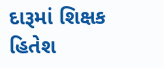દારૂમાં શિક્ષક હિતેશ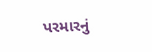પરમારનું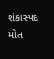શંકાસ્પદ મોત